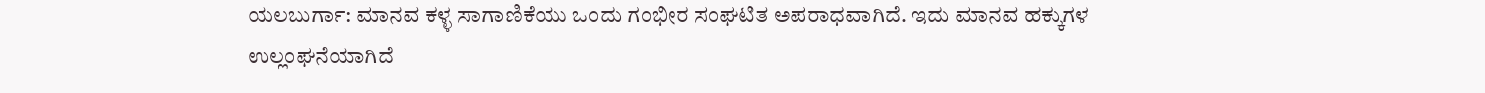ಯಲಬುರ್ಗಾ: ಮಾನವ ಕಳ್ಳ ಸಾಗಾಣಿಕೆಯು ಒಂದು ಗಂಭೀರ ಸಂಘಟಿತ ಅಪರಾಧವಾಗಿದೆ. ಇದು ಮಾನವ ಹಕ್ಕುಗಳ ಉಲ್ಲಂಘನೆಯಾಗಿದೆ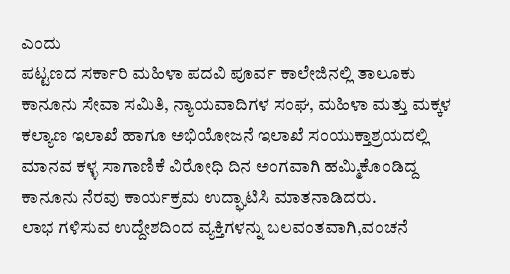ಎಂದು
ಪಟ್ಟಣದ ಸರ್ಕಾರಿ ಮಹಿಳಾ ಪದವಿ ಪೂರ್ವ ಕಾಲೇಜಿನಲ್ಲಿ ತಾಲೂಕು ಕಾನೂನು ಸೇವಾ ಸಮಿತಿ, ನ್ಯಾಯವಾದಿಗಳ ಸಂಘ, ಮಹಿಳಾ ಮತ್ತು ಮಕ್ಕಳ ಕಲ್ಯಾಣ ಇಲಾಖೆ ಹಾಗೂ ಅಭಿಯೋಜನೆ ಇಲಾಖೆ ಸಂಯುಕ್ತಾಶ್ರಯದಲ್ಲಿ ಮಾನವ ಕಳ್ಳ ಸಾಗಾಣಿಕೆ ವಿರೋಧಿ ದಿನ ಅಂಗವಾಗಿ ಹಮ್ಮಿಕೊಂಡಿದ್ದ ಕಾನೂನು ನೆರವು ಕಾರ್ಯಕ್ರಮ ಉದ್ಘಾಟಿಸಿ ಮಾತನಾಡಿದರು.
ಲಾಭ ಗಳಿಸುವ ಉದ್ದೇಶದಿಂದ ವ್ಯಕ್ತಿಗಳನ್ನು ಬಲವಂತವಾಗಿ,ವಂಚನೆ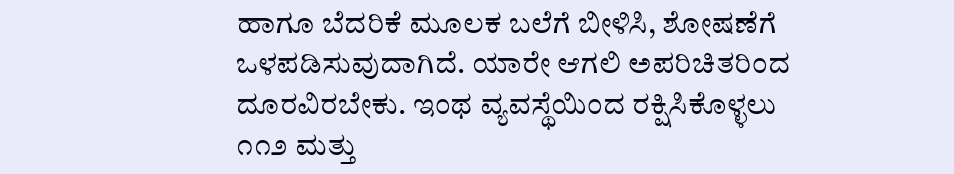ಹಾಗೂ ಬೆದರಿಕೆ ಮೂಲಕ ಬಲೆಗೆ ಬೀಳಿಸಿ, ಶೋಷಣೆಗೆ ಒಳಪಡಿಸುವುದಾಗಿದೆ. ಯಾರೇ ಆಗಲಿ ಅಪರಿಚಿತರಿಂದ ದೂರವಿರಬೇಕು. ಇಂಥ ವ್ಯವಸ್ಥೆಯಿಂದ ರಕ್ಷಿಸಿಕೊಳ್ಳಲು ೧೧೨ ಮತ್ತು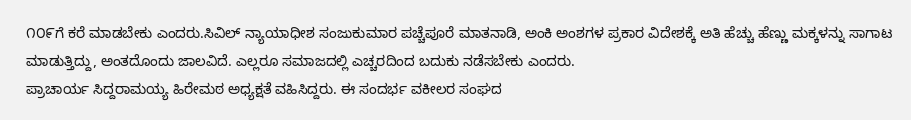೧೦೯ಗೆ ಕರೆ ಮಾಡಬೇಕು ಎಂದರು.ಸಿವಿಲ್ ನ್ಯಾಯಾಧೀಶ ಸಂಜುಕುಮಾರ ಪಚ್ಚೆಪೂರೆ ಮಾತನಾಡಿ, ಅಂಕಿ ಅಂಶಗಳ ಪ್ರಕಾರ ವಿದೇಶಕ್ಕೆ ಅತಿ ಹೆಚ್ಚು ಹೆಣ್ಣು ಮಕ್ಕಳನ್ನು ಸಾಗಾಟ ಮಾಡುತ್ತಿದ್ದು, ಅಂತದೊಂದು ಜಾಲವಿದೆ. ಎಲ್ಲರೂ ಸಮಾಜದಲ್ಲಿ ಎಚ್ಚರದಿಂದ ಬದುಕು ನಡೆಸಬೇಕು ಎಂದರು.
ಪ್ರಾಚಾರ್ಯ ಸಿದ್ದರಾಮಯ್ಯ ಹಿರೇಮಠ ಅಧ್ಯಕ್ಷತೆ ವಹಿಸಿದ್ದರು. ಈ ಸಂದರ್ಭ ವಕೀಲರ ಸಂಘದ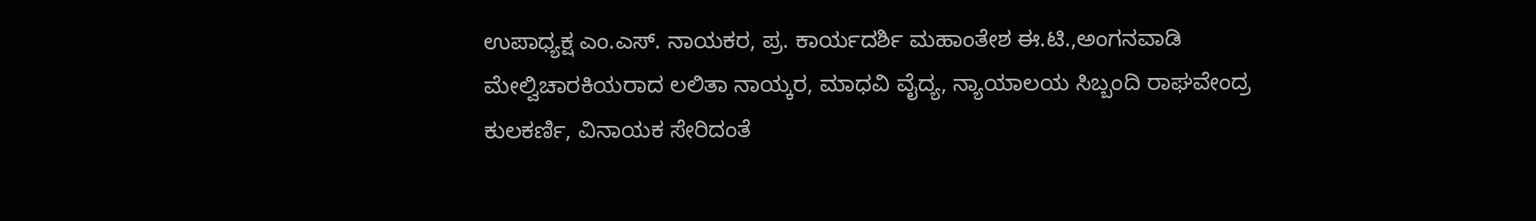ಉಪಾಧ್ಯಕ್ಷ ಎಂ.ಎಸ್. ನಾಯಕರ, ಪ್ರ. ಕಾರ್ಯದರ್ಶಿ ಮಹಾಂತೇಶ ಈ.ಟಿ.,ಅಂಗನವಾಡಿ ಮೇಲ್ವಿಚಾರಕಿಯರಾದ ಲಲಿತಾ ನಾಯ್ಕರ, ಮಾಧವಿ ವೈದ್ಯ, ನ್ಯಾಯಾಲಯ ಸಿಬ್ಬಂದಿ ರಾಘವೇಂದ್ರ ಕುಲಕರ್ಣಿ, ವಿನಾಯಕ ಸೇರಿದಂತೆ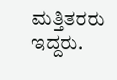ಮತ್ತಿತರರು ಇದ್ದರು.